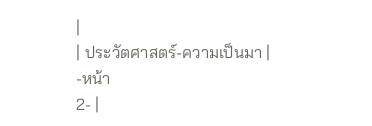|
| ประวัตศาสตร์-ความเป็นมา |
-หน้า
2- |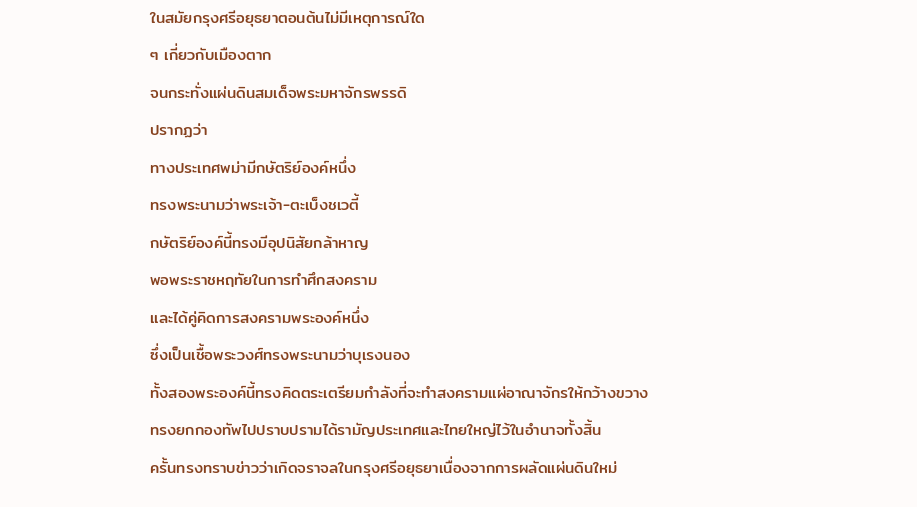ในสมัยกรุงศรีอยุธยาตอนต้นไม่มีเหตุการณ์ใด
ๆ เกี่ยวกับเมืองตาก
จนกระทั่งแผ่นดินสมเด็จพระมหาจักรพรรดิ
ปรากฏว่า
ทางประเทศพม่ามีกษัตริย์องค์หนึ่ง
ทรงพระนามว่าพระเจ้า-ตะเบ็งชเวตี้
กษัตริย์องค์นี้ทรงมีอุปนิสัยกล้าหาญ
พอพระราชหฤทัยในการทำศึกสงคราม
และได้คู่คิดการสงครามพระองค์หนึ่ง
ซึ่งเป็นเชื้อพระวงศ์ทรงพระนามว่าบุเรงนอง
ทั้งสองพระองค์นี้ทรงคิดตระเตรียมกำลังที่จะทำสงครามแผ่อาณาจักรให้กว้างขวาง
ทรงยกกองทัพไปปราบปรามได้รามัญประเทศและไทยใหญ่ไว้ในอำนาจทั้งสิ้น
ครั้นทรงทราบข่าวว่าเกิดจราจลในกรุงศรีอยุธยาเนื่องจากการผลัดแผ่นดินใหม่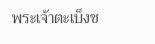พระเจ้าตะเบ็งช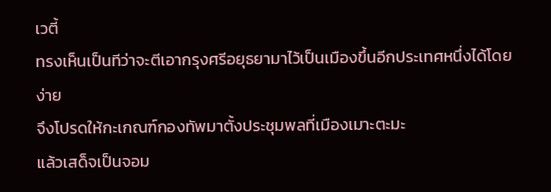เวตี้
ทรงเห็นเป็นทีว่าจะตีเอากรุงศรีอยุธยามาไว้เป็นเมืองขึ้นอีกประเทศหนึ่งได้โดยง่าย
จึงโปรดให้กะเกณฑ์กองทัพมาตั้งประชุมพลที่เมืองเมาะตะมะ
แล้วเสด็จเป็นจอม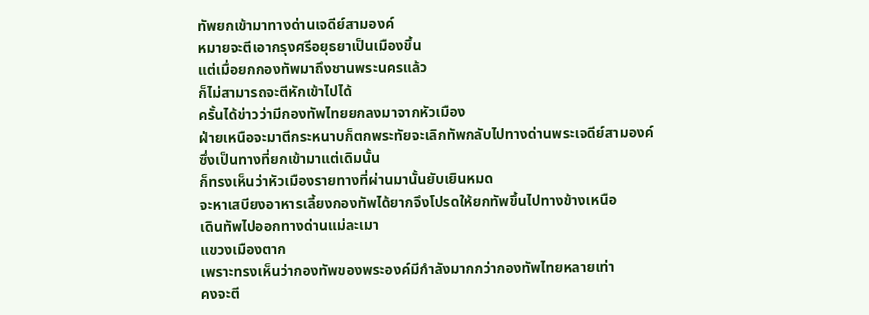ทัพยกเข้ามาทางด่านเจดีย์สามองค์
หมายจะตีเอากรุงศรีอยุธยาเป็นเมืองขึ้น
แต่เมื่อยกกองทัพมาถึงชานพระนครแล้ว
ก็ไม่สามารถจะตีหักเข้าไปได้
ครั้นได้ข่าวว่ามีกองทัพไทยยกลงมาจากหัวเมือง
ฝ่ายเหนือจะมาตีกระหนาบก็ตกพระทัยจะเลิกทัพกลับไปทางด่านพระเจดีย์สามองค์
ซึ่งเป็นทางที่ยกเข้ามาแต่เดิมนั้น
ก็ทรงเห็นว่าหัวเมืองรายทางที่ผ่านมานั้นยับเยินหมด
จะหาเสบียงอาหารเลี้ยงกองทัพได้ยากจึงโปรดให้ยกทัพขึ้นไปทางข้างเหนือ
เดินทัพไปออกทางด่านแม่ละเมา
แขวงเมืองตาก
เพราะทรงเห็นว่ากองทัพของพระองค์มีกำลังมากกว่ากองทัพไทยหลายเท่า
คงจะตี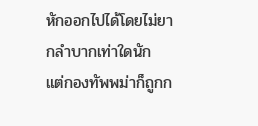หักออกไปได้โดยไม่ยากลำบากเท่าใดนัก
แต่กองทัพพม่าก็ถูกก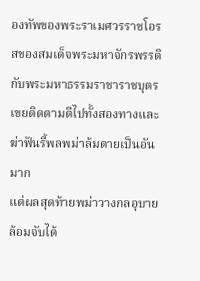องทัพของพระราเมศวรราชโอรสของสมเด็จพระมหาจักรพรรดิ
กับพระมหาธรรมราชาราชบุตรเขยติดตามตีไปทั้งสองทางและฆ่าฟันรี้พลพม่าล้มตายเป็นอันมาก
แต่ผลสุดท้ายพม่าวางกลอุบายล้อมจับได้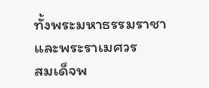ทั้งพระมหาธรรมราชาและพระราเมศวร
สมเด็จพ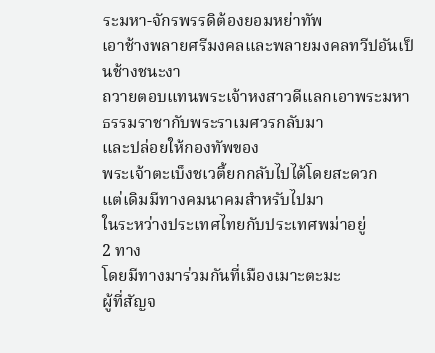ระมหา-จักรพรรดิต้องยอมหย่าทัพ
เอาช้างพลายศรีมงคลและพลายมงคลทวีปอันเป็นช้างชนะงา
ถวายตอบแทนพระเจ้าหงสาวดีแลกเอาพระมหาธรรมราชากับพระราเมศวรกลับมา
และปล่อยให้กองทัพของ
พระเจ้าตะเบ็งชเวตี้ยกกลับไปได้โดยสะดวก
แต่เดิมมีทางคมนาคมสำหรับไปมา
ในระหว่างประเทศไทยกับประเทศพม่าอยู่
2 ทาง
โดยมีทางมาร่วมกันที่เมืองเมาะตะมะ
ผู้ที่สัญจ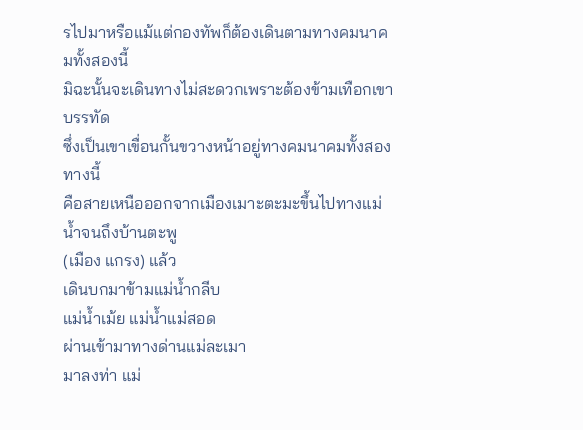รไปมาหรือแม้แต่กองทัพก็ต้องเดินตามทางคมนาคมทั้งสองนี้
มิฉะนั้นจะเดินทางไม่สะดวกเพราะต้องข้ามเทือกเขาบรรทัด
ซึ่งเป็นเขาเขื่อนกั้นขวางหน้าอยู่ทางคมนาคมทั้งสองทางนี้
คือสายเหนือออกจากเมืองเมาะตะมะขึ้นไปทางแม่น้ำจนถึงบ้านตะพู
(เมือง แกรง) แล้ว
เดินบกมาข้ามแม่น้ำกลีบ
แม่น้ำเม้ย แม่น้ำแม่สอด
ผ่านเข้ามาทางด่านแม่ละเมา
มาลงท่า แม่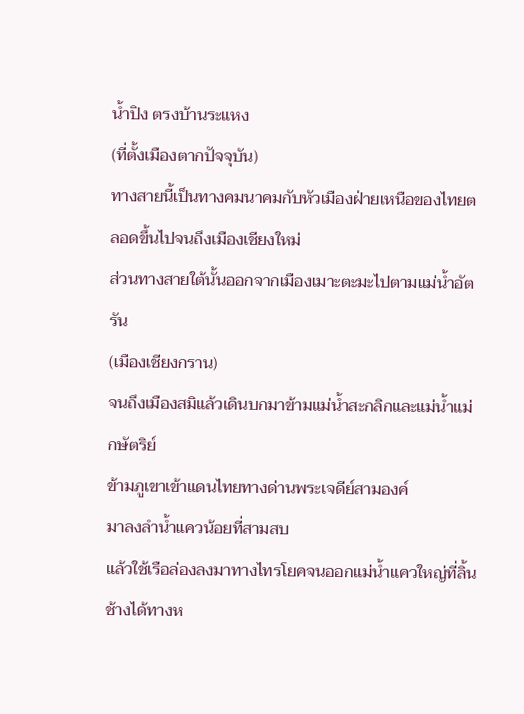น้ำปิง ตรงบ้านระแหง
(ที่ตั้งเมืองตากปัจจุบัน)
ทางสายนี้เป็นทางคมนาคมกับหัวเมืองฝ่ายเหนือของไทยตลอดขึ้นไปจนถึงเมืองเชียงใหม่
ส่วนทางสายใต้นั้นออกจากเมืองเมาะตะมะไปตามแม่น้ำอัตรัน
(เมืองเชียงกราน)
จนถึงเมืองสมิแล้วเดินบกมาข้ามแม่น้ำสะกลิกและแม่น้ำแม่กษัตริย์
ข้ามภูเขาเข้าแดนไทยทางด่านพระเจดีย์สามองค์
มาลงลำน้ำแควน้อยที่สามสบ
แล้วใช้เรือล่องลงมาทางไทรโยคจนออกแม่น้ำแควใหญ่ที่ลิ้นช้างได้ทางห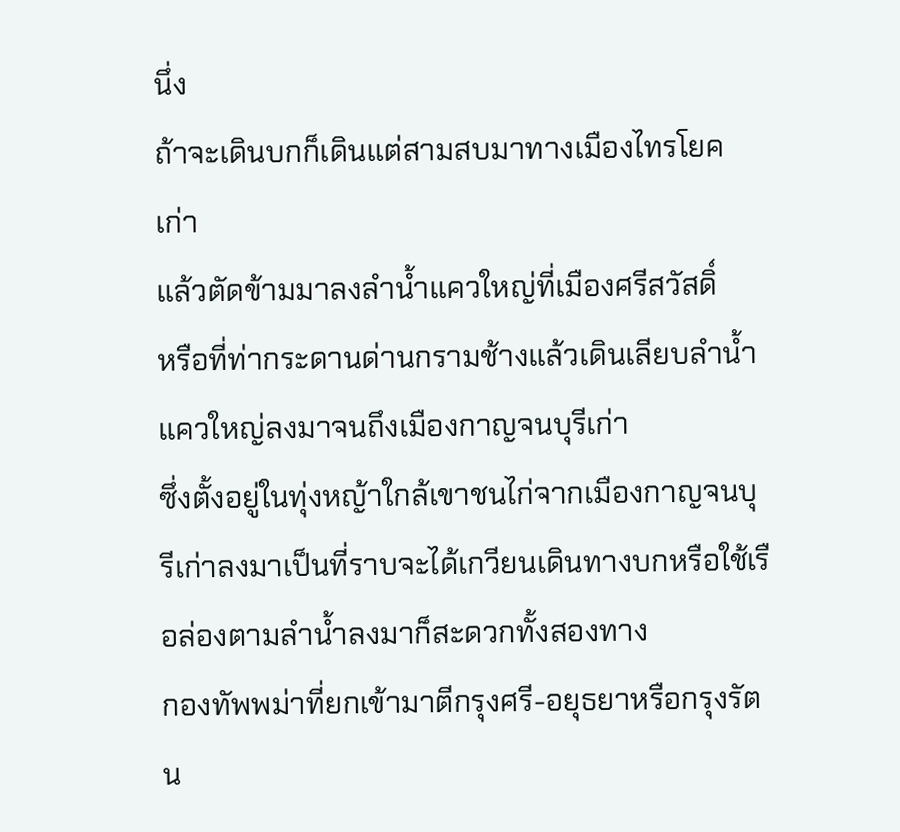นึ่ง
ถ้าจะเดินบกก็เดินแต่สามสบมาทางเมืองไทรโยคเก่า
แล้วตัดข้ามมาลงลำน้ำแควใหญ่ที่เมืองศรีสวัสดิ์
หรือที่ท่ากระดานด่านกรามช้างแล้วเดินเลียบลำน้ำแควใหญ่ลงมาจนถึงเมืองกาญจนบุรีเก่า
ซึ่งตั้งอยู่ในทุ่งหญ้าใกล้เขาชนไก่จากเมืองกาญจนบุรีเก่าลงมาเป็นที่ราบจะได้เกวียนเดินทางบกหรือใช้เรือล่องตามลำน้ำลงมาก็สะดวกทั้งสองทาง
กองทัพพม่าที่ยกเข้ามาตีกรุงศรี-อยุธยาหรือกรุงรัตน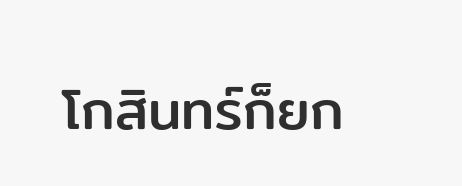โกสินทร์ก็ยก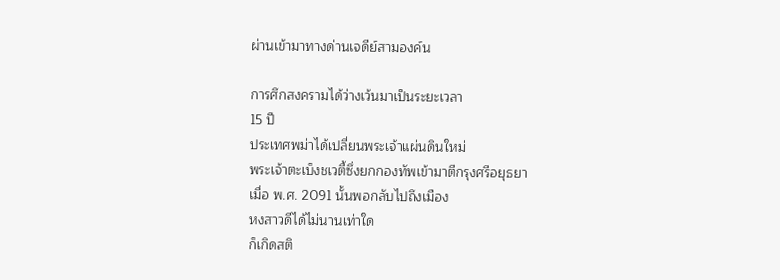ผ่านเข้ามาทางด่านเจดีย์สามองค์น

การศึกสงครามได้ว่างเว้นมาเป็นระยะเวลา
15 ปี
ประเทศพม่าได้เปลี่ยนพระเจ้าแผ่นดินใหม่
พระเจ้าตะเบ็งชเวตี้ซึ่งยกกองทัพเข้ามาตีกรุงศรีอยุธยา
เมื่อ พ.ศ. 2091 นั้นพอกลับไปถึงเมือง
หงสาวดีได้ไม่นานเท่าใด
ก็เกิดสติ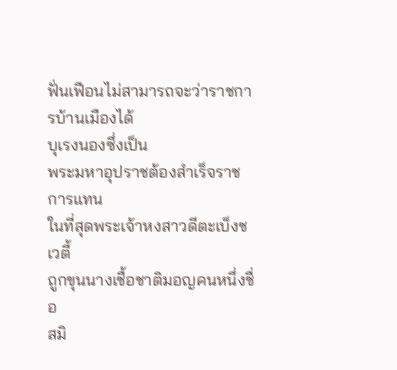ฟั่นเฟือนไม่สามารถจะว่าราชการบ้านเมืองได้
บุเรงนองซึ่งเป็น
พระมหาอุปราชต้องสำเร็จราชการแทน
ในที่สุดพระเจ้าหงสาวดีตะเบ็งชเวตี้
ถูกขุนนางเชื้อชาติมอญคนหนึ่งชื่อ
สมิ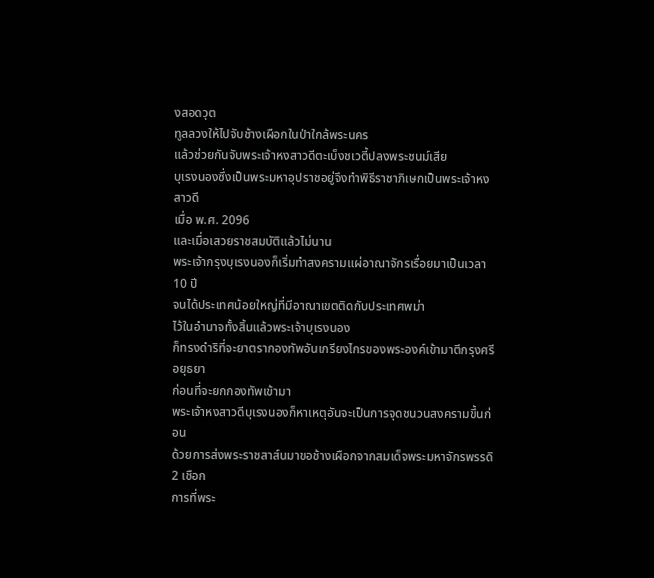งสอดวุต
ทูลลวงให้ไปจับช้างเผือกในป่าใกล้พระนคร
แล้วช่วยกันจับพระเจ้าหงสาวดีตะเบ็งชเวตี้ปลงพระชนม์เสีย
บุเรงนองซึ่งเป็นพระมหาอุปราชอยู่จึงทำพิธีราชาภิเษกเป็นพระเจ้าหงสาวดี
เมื่อ พ.ศ. 2096
และเมื่อเสวยราชสมบัติแล้วไม่นาน
พระเจ้ากรุงบุเรงนองก็เริ่มทำสงครามแผ่อาณาจักรเรื่อยมาเป็นเวลา
10 ปี
จนได้ประเทศน้อยใหญ่ที่มีอาณาเขตติดกับประเทศพม่า
ไว้ในอำนาจทั้งสิ้นแล้วพระเจ้าบุเรงนอง
ก็ทรงดำริที่จะยาตรากองทัพอันเกรียงไกรของพระองค์เข้ามาตีกรุงศรีอยุธยา
ก่อนที่จะยกกองทัพเข้ามา
พระเจ้าหงสาวดีบุเรงนองก็หาเหตุอันจะเป็นการจุดชนวนสงครามขึ้นก่อน
ด้วยการส่งพระราชสาส์นมาขอช้างเผือกจากสมเด็จพระมหาจักรพรรดิ
2 เชือก
การที่พระ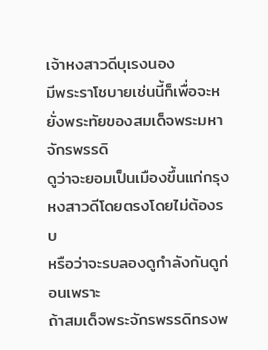เจ้าหงสาวดีบุเรงนอง
มีพระราโชบายเช่นนี้ก็เพื่อจะหยั่งพระทัยของสมเด็จพระมหาจักรพรรดิ
ดูว่าจะยอมเป็นเมืองขึ้นแก่กรุงหงสาวดีโดยตรงโดยไม่ต้องรบ
หรือว่าจะรบลองดูกำลังกันดูก่อนเพราะ
ถ้าสมเด็จพระจักรพรรดิทรงพ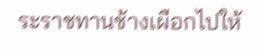ระราชทานช้างเผือกไปให้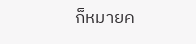ก็หมายค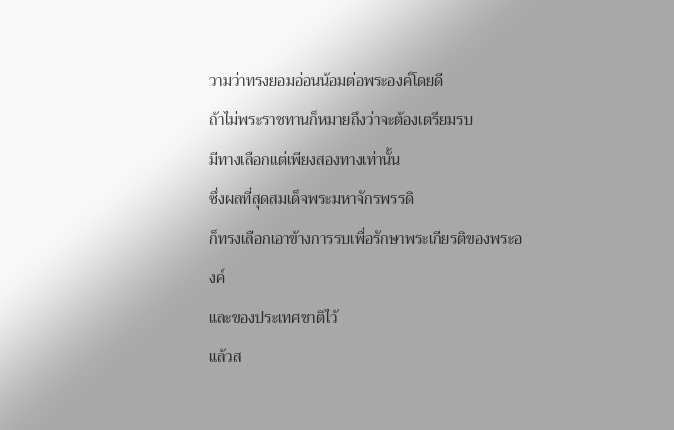วามว่าทรงยอมอ่อนน้อมต่อพระองค์โดยดี
ถ้าไม่พระราชทานก็หมายถึงว่าจะต้องเตรียมรบ
มีทางเลือกแต่เพียงสองทางเท่านั้น
ซึ่งผลที่สุดสมเด็จพระมหาจักรพรรดิ
ก็ทรงเลือกเอาข้างการรบเพื่อรักษาพระเกียรติของพระองค์
และของประเทศชาติไว้
แล้วส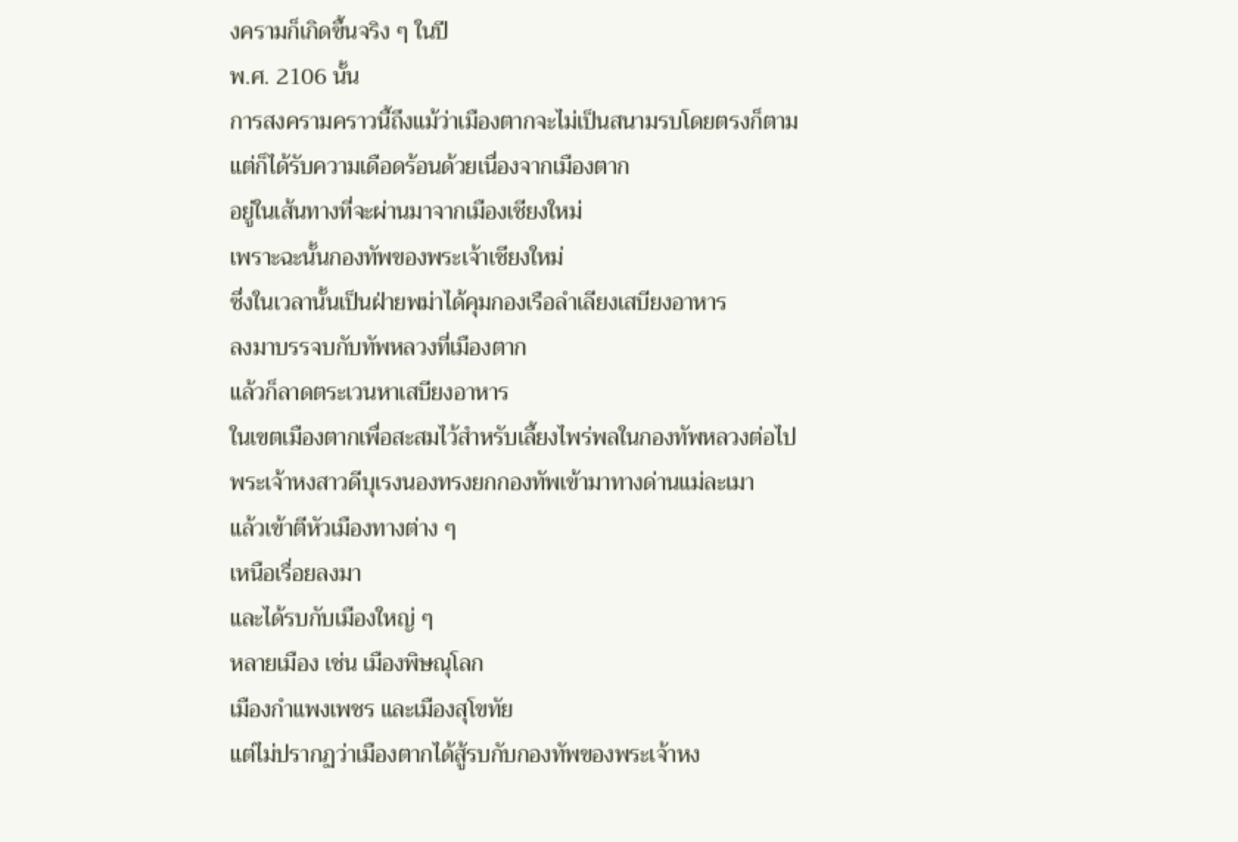งครามก็เกิดขึ้นจริง ๆ ในปี
พ.ศ. 2106 นั้น
การสงครามคราวนี้ถึงแม้ว่าเมืองตากจะไม่เป็นสนามรบโดยตรงก็ตาม
แต่ก็ได้รับความเดือดร้อนด้วยเนื่องจากเมืองตาก
อยู่ในเส้นทางที่จะผ่านมาจากเมืองเชียงใหม่
เพราะฉะนั้นกองทัพของพระเจ้าเชียงใหม่
ซึ่งในเวลานั้นเป็นฝ่ายพม่าได้คุมกองเรือลำเลียงเสบียงอาหาร
ลงมาบรรจบกับทัพหลวงที่เมืองตาก
แล้วก็ลาดตระเวนหาเสบียงอาหาร
ในเขตเมืองตากเพื่อสะสมไว้สำหรับเลี้ยงไพร่พลในกองทัพหลวงต่อไป
พระเจ้าหงสาวดีบุเรงนองทรงยกกองทัพเข้ามาทางด่านแม่ละเมา
แล้วเข้าตีหัวเมืองทางต่าง ๆ
เหนือเรื่อยลงมา
และได้รบกับเมืองใหญ่ ๆ
หลายเมือง เช่น เมืองพิษณุโลก
เมืองกำแพงเพชร และเมืองสุโขทัย
แต่ไม่ปรากฏว่าเมืองตากได้สู้รบกับกองทัพของพระเจ้าหง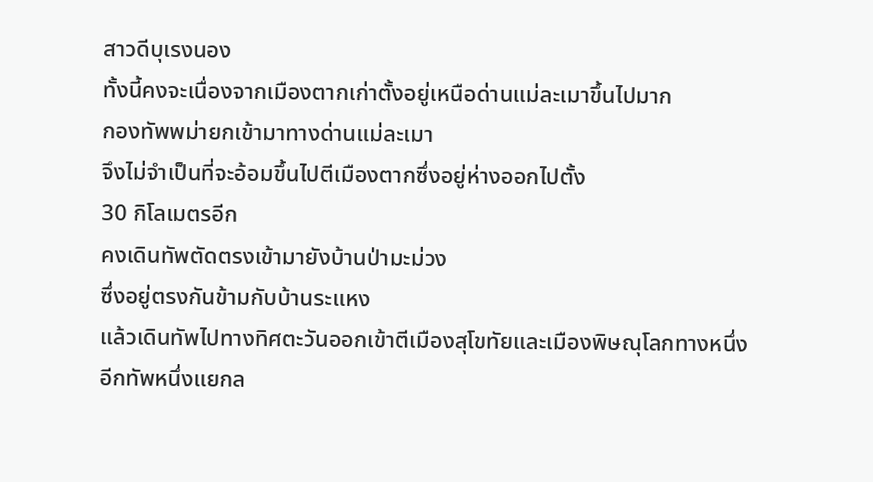สาวดีบุเรงนอง
ทั้งนี้คงจะเนื่องจากเมืองตากเก่าตั้งอยู่เหนือด่านแม่ละเมาขึ้นไปมาก
กองทัพพม่ายกเข้ามาทางด่านแม่ละเมา
จึงไม่จำเป็นที่จะอ้อมขึ้นไปตีเมืองตากซึ่งอยู่ห่างออกไปตั้ง
30 กิโลเมตรอีก
คงเดินทัพตัดตรงเข้ามายังบ้านป่ามะม่วง
ซึ่งอยู่ตรงกันข้ามกับบ้านระแหง
แล้วเดินทัพไปทางทิศตะวันออกเข้าตีเมืองสุโขทัยและเมืองพิษณุโลกทางหนึ่ง
อีกทัพหนึ่งแยกล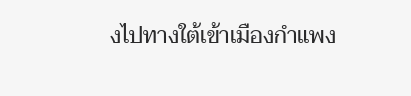งไปทางใต้เข้าเมืองกำแพง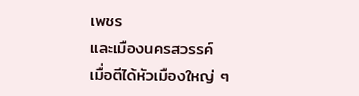เพชร
และเมืองนครสวรรค์
เมื่อตีได้หัวเมืองใหญ่ ๆ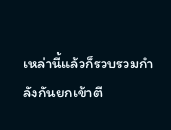เหล่านี้แล้วก็รวบรวมกำลังกันยกเข้าตี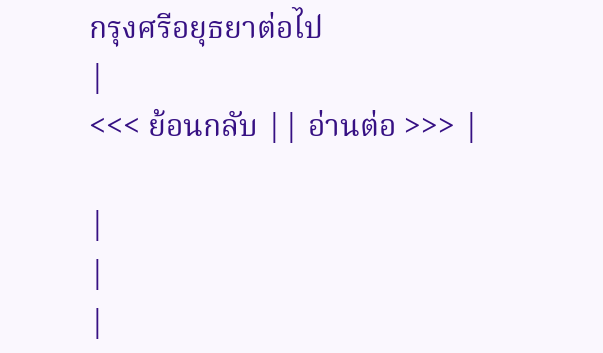กรุงศรีอยุธยาต่อไป
|
<<< ย้อนกลับ || อ่านต่อ >>> |

|
|
|